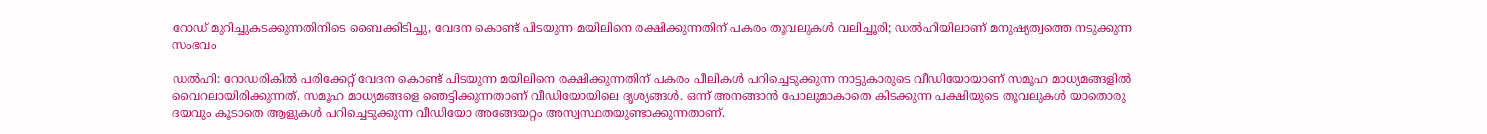റോഡ് മുറിച്ചുകടക്കുന്നതിനിടെ ബൈക്കിടിച്ചു, വേദന കൊണ്ട് പിടയുന്ന മയിലിനെ രക്ഷിക്കുന്നതിന് പകരം തൂവലുകൾ വലിച്ചൂരി; ഡൽഹിയിലാണ് മനുഷ്യത്വത്തെ നടുക്കുന്ന സംഭവം

ഡൽഹി: റോഡരികിൽ പരിക്കേറ്റ് വേദന കൊണ്ട് പിടയുന്ന മയിലിനെ രക്ഷിക്കുന്നതിന് പകരം പീലികൾ പറിച്ചെടുക്കുന്ന നാട്ടുകാരുടെ വീഡിയോയാണ് സമൂഹ മാധ്യമങ്ങളിൽ വൈറലായിരിക്കുന്നത്. സമൂഹ മാധ്യമങ്ങളെ ഞെട്ടിക്കുന്നതാണ് വീഡിയോയിലെ ദൃശ്യങ്ങൾ. ഒന്ന് അനങ്ങാൻ പോലുമാകാതെ കിടക്കുന്ന പക്ഷിയുടെ തൂവലുകൾ യാതൊരു ദയവും കൂടാതെ ആളുകൾ പറിച്ചെടുക്കുന്ന വീഡിയോ അങ്ങേയറ്റം അസ്വസ്ഥതയുണ്ടാക്കുന്നതാണ്.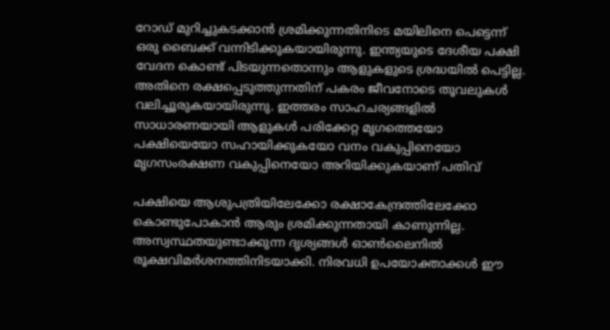റോഡ് മുറിച്ചുകടക്കാൻ ശ്രമിക്കുന്നതിനിടെ മയിലിനെ പെട്ടെന്ന് ഒരു ബൈക്ക് വന്നിടിക്കുകയായിരുന്നു. ഇന്ത്യയുടെ ദേശീയ പക്ഷി വേദന കൊണ്ട് പിടയുന്നതൊന്നും ആളുകളുടെ ശ്രദ്ധയിൽ പെട്ടില്ല. അതിനെ രക്ഷപ്പെടുത്തുന്നതിന് പകരം ജീവനോടെ തൂവലുകൾ വലിച്ചൂരുകയായിരുന്നു. ഇത്തരം സാഹചര്യങ്ങളിൽ സാധാരണയായി ആളുകൾ പരിക്കേറ്റ മൃഗത്തെയോ പക്ഷിയെയോ സഹായിക്കുകയോ വനം വകുപ്പിനെയോ മൃഗസംരക്ഷണ വകുപ്പിനെയോ അറിയിക്കുകയാണ് പതിവ്

പക്ഷിയെ ആശുപത്രിയിലേക്കോ രക്ഷാകേന്ദ്രത്തിലേക്കോ കൊണ്ടുപോകാൻ ആരും ശ്രമിക്കുന്നതായി കാണുന്നില്ല. അസ്വസ്ഥതയുണ്ടാക്കുന്ന ദൃശ്യങ്ങൾ ഓൺലൈനിൽ രൂക്ഷവിമര്‍ശനത്തിനിടയാക്കി. നിരവധി ഉപയോക്താക്കൾ ഈ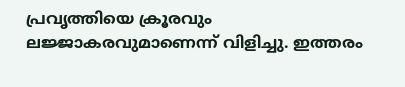പ്രവൃത്തിയെ ക്രൂരവും ലജ്ജാകരവുമാണെന്ന് വിളിച്ചു. ഇത്തരം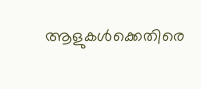ആളുകൾക്കെതിരെ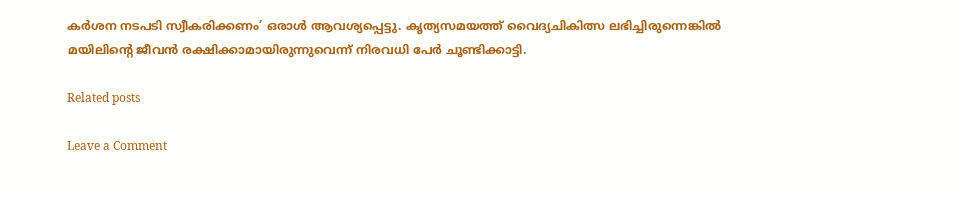കർശന നടപടി സ്വീകരിക്കണം’ ഒരാൾ ആവശ്യപ്പെട്ടു. കൃത്യസമയത്ത് വൈദ്യചികിത്സ ലഭിച്ചിരുന്നെങ്കിൽ മയിലിന്‍റെ ജീവൻ രക്ഷിക്കാമായിരുന്നുവെന്ന് നിരവധി പേര്‍ ചൂണ്ടിക്കാട്ടി.

Related posts

Leave a Comment